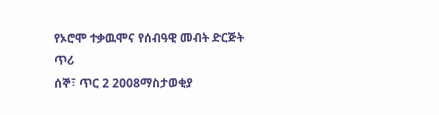የኦሮሞ ተቃዉሞና የሰብዓዊ መብት ድርጅት ጥሪ
ሰኞ፣ ጥር 2 2008ማስታወቂያ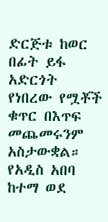ድርጅቱ ከወር በፊት ይፋ አድርጎት የነበረው የሟቾች ቁጥር በእጥፍ መጨመሩንም አስታውቋል። የአዲስ አበባ ከተማ ወደ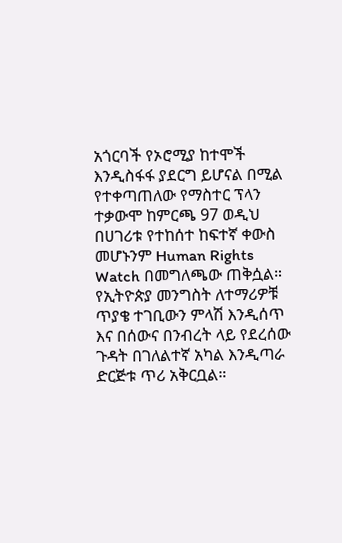አጎርባች የኦሮሚያ ከተሞች እንዲስፋፋ ያደርግ ይሆናል በሚል የተቀጣጠለው የማስተር ፕላን ተቃውሞ ከምርጫ 97 ወዲህ በሀገሪቱ የተከሰተ ከፍተኛ ቀውስ መሆኑንም Human Rights Watch በመግለጫው ጠቅሷል። የኢትዮጵያ መንግስት ለተማሪዎቹ ጥያቄ ተገቢውን ምላሽ እንዲሰጥ እና በሰውና በንብረት ላይ የደረሰው ጉዳት በገለልተኛ አካል እንዲጣራ ድርጅቱ ጥሪ አቅርቧል።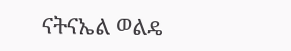ናትናኤል ወልዴ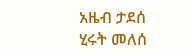አዜብ ታደሰ
ሂሩት መለሰ